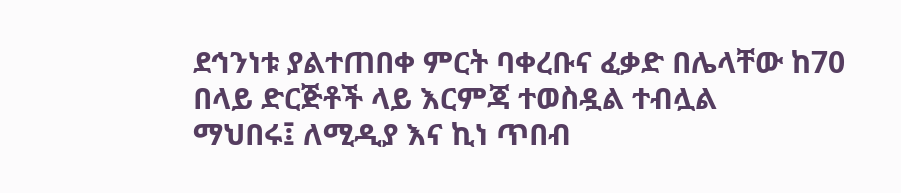ደኅንነቱ ያልተጠበቀ ምርት ባቀረቡና ፈቃድ በሌላቸው ከ70 በላይ ድርጅቶች ላይ እርምጃ ተወስዷል ተብሏል
ማህበሩ፤ ለሚዲያ እና ኪነ ጥበብ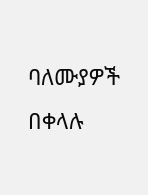ባለሙያዎች በቀላሉ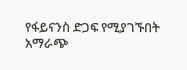የፋይናንስ ድጋፍ የሚያገኙበት አማራጭ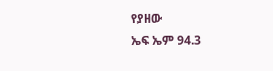የያዘው
ኤፍ ኤም 94.3